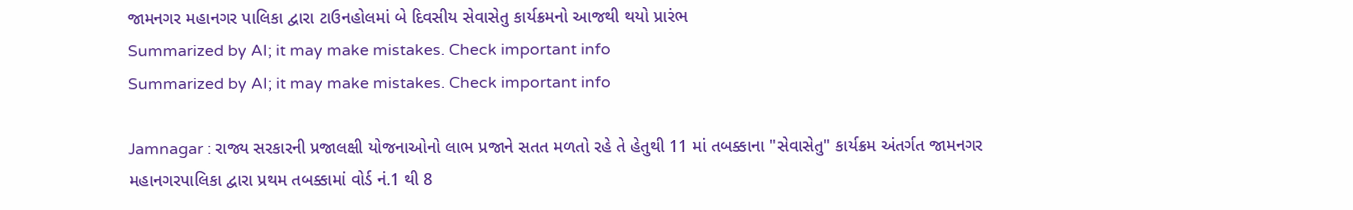જામનગર મહાનગર પાલિકા દ્વારા ટાઉનહોલમાં બે દિવસીય સેવાસેતુ કાર્યક્રમનો આજથી થયો પ્રારંભ
Summarized by AI; it may make mistakes. Check important info
Summarized by AI; it may make mistakes. Check important info

Jamnagar : રાજ્ય સરકારની પ્રજાલક્ષી યોજનાઓનો લાભ પ્રજાને સતત મળતો રહે તે હેતુથી 11 માં તબક્કાના "સેવાસેતુ" કાર્યક્રમ અંતર્ગત જામનગર મહાનગરપાલિકા દ્વારા પ્રથમ તબક્કામાં વોર્ડ નં.1 થી 8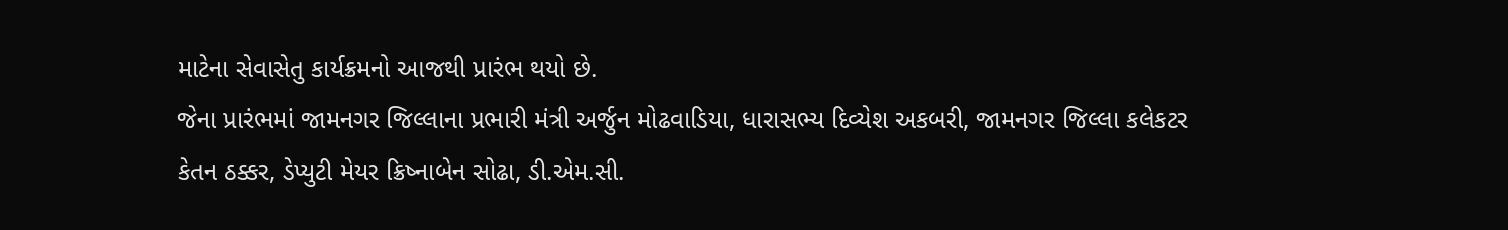માટેના સેવાસેતુ કાર્યક્રમનો આજથી પ્રારંભ થયો છે.
જેના પ્રારંભમાં જામનગર જિલ્લાના પ્રભારી મંત્રી અર્જુન મોઢવાડિયા, ધારાસભ્ય દિવ્યેશ અકબરી, જામનગર જિલ્લા કલેકટર કેતન ઠક્કર, ડેપ્યુટી મેયર ક્રિષ્નાબેન સોઢા, ડી.એમ.સી.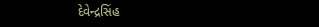દેવેન્દ્રસિંહ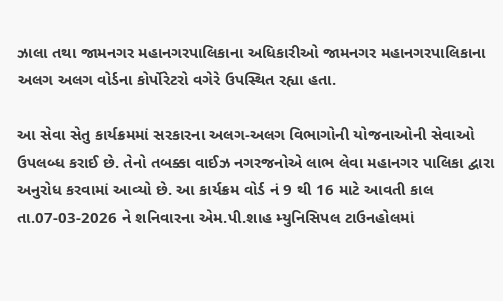ઝાલા તથા જામનગર મહાનગરપાલિકાના અધિકારીઓ જામનગર મહાનગરપાલિકાના અલગ અલગ વોર્ડના કોર્પોરેટરો વગેરે ઉપસ્થિત રહ્યા હતા.

આ સેવા સેતુ કાર્યક્રમમાં સરકારના અલગ-અલગ વિભાગોની યોજનાઓની સેવાઓ ઉપલબ્ધ કરાઈ છે. તેનો તબક્કા વાઈઝ નગરજનોએ લાભ લેવા મહાનગર પાલિકા દ્વારા અનુરોધ કરવામાં આવ્યો છે. આ કાર્યક્રમ વોર્ડ નં 9 થી 16 માટે આવતી કાલ તા.07-03-2026 ને શનિવારના એમ.પી.શાહ મ્યુનિસિપલ ટાઉનહોલમાં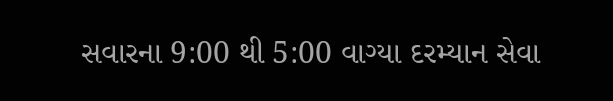સવારના 9:00 થી 5:00 વાગ્યા દરમ્યાન સેવા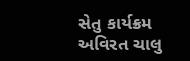સેતુ કાર્યક્રમ અવિરત ચાલુ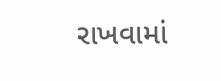રાખવામાં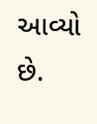આવ્યો છે.